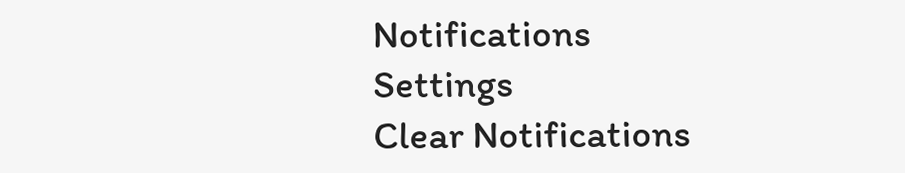Notifications
Settings
Clear Notifications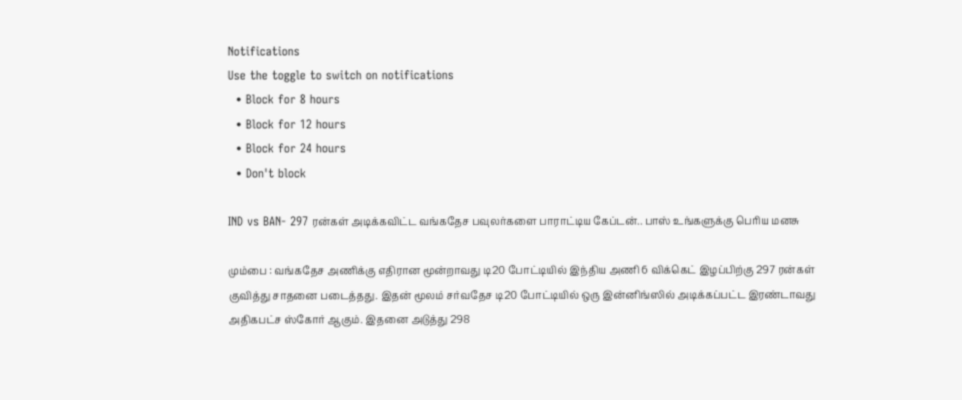Notifications
Use the toggle to switch on notifications
  • Block for 8 hours
  • Block for 12 hours
  • Block for 24 hours
  • Don't block

IND vs BAN- 297 ரன்கள் அடிக்கவிட்ட வங்கதேச பவுலர்களை பாராட்டிய கேப்டன்.. பாஸ் உங்களுக்கு பெரிய மனசு

மும்பை : வங்கதேச அணிக்கு எதிரான மூன்றாவது டி20 போட்டியில் இந்திய அணி 6 விக்கெட் இழப்பிற்கு 297 ரன்கள் குவித்து சாதனை படைத்தது. இதன் மூலம் சர்வதேச டி20 போட்டியில் ஒரு இன்னிங்ஸில் அடிக்கப்பட்ட இரண்டாவது அதிகபட்ச ஸ்கோர் ஆகும். இதனை அடுத்து 298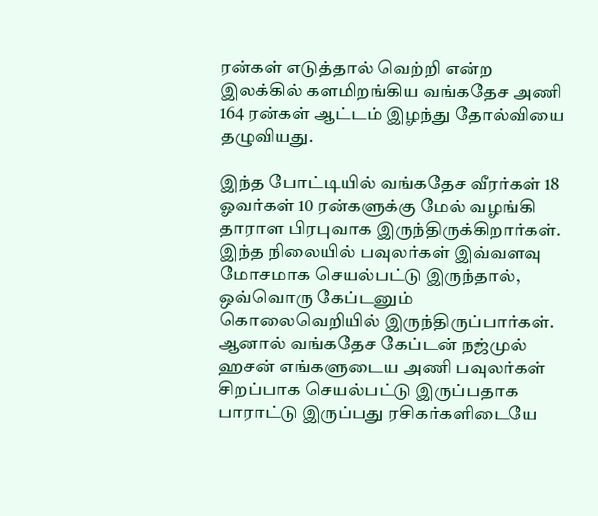ரன்கள் எடுத்தால் வெற்றி என்ற இலக்கில் களமிறங்கிய வங்கதேச அணி 164 ரன்கள் ஆட்டம் இழந்து தோல்வியை தழுவியது.

இந்த போட்டியில் வங்கதேச வீரர்கள் 18 ஓவர்கள் 10 ரன்களுக்கு மேல் வழங்கி தாராள பிரபுவாக இருந்திருக்கிறார்கள். இந்த நிலையில் பவுலர்கள் இவ்வளவு மோசமாக செயல்பட்டு இருந்தால், ஒவ்வொரு கேப்டனும் கொலைவெறியில் இருந்திருப்பார்கள். ஆனால் வங்கதேச கேப்டன் நஜ்முல் ஹசன் எங்களுடைய அணி பவுலர்கள் சிறப்பாக செயல்பட்டு இருப்பதாக பாராட்டு இருப்பது ரசிகர்களிடையே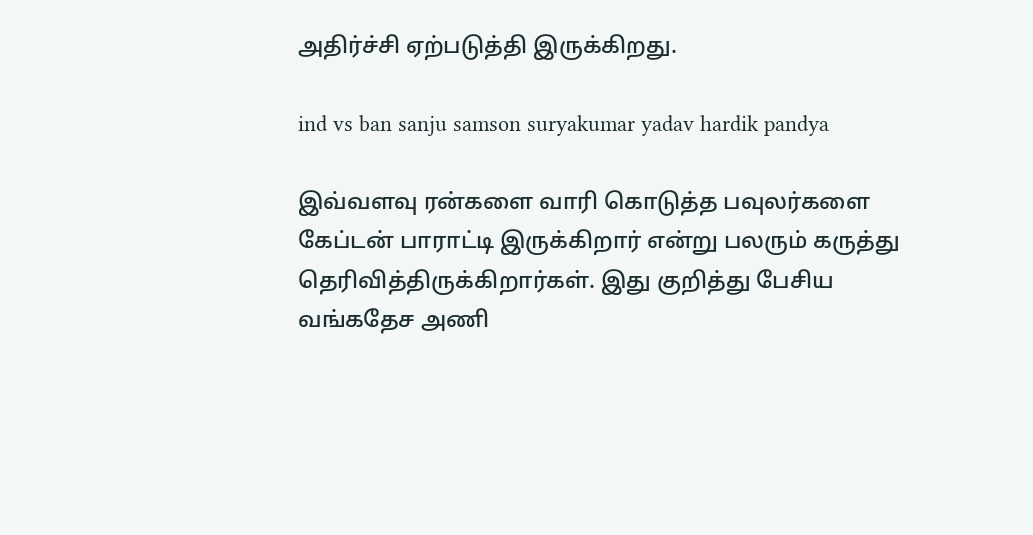அதிர்ச்சி ஏற்படுத்தி இருக்கிறது.

ind vs ban sanju samson suryakumar yadav hardik pandya

இவ்வளவு ரன்களை வாரி கொடுத்த பவுலர்களை கேப்டன் பாராட்டி இருக்கிறார் என்று பலரும் கருத்து தெரிவித்திருக்கிறார்கள். இது குறித்து பேசிய வங்கதேச அணி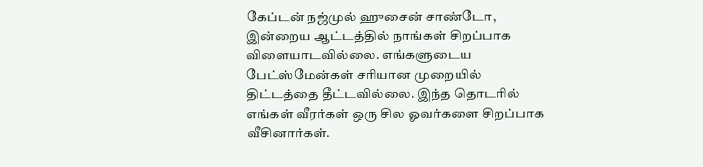கேப்டன் நஜ்முல் ஹுசைன் சாண்டோ, இன்றைய ஆட்டத்தில் நாங்கள் சிறப்பாக விளையாடவில்லை. எங்களுடைய பேட்ஸ்மேன்கள் சரியான முறையில் திட்டத்தை தீட்டவில்லை. இந்த தொடரில் எங்கள் வீரர்கள் ஒரு சில ஓவர்களை சிறப்பாக வீசினார்கள்.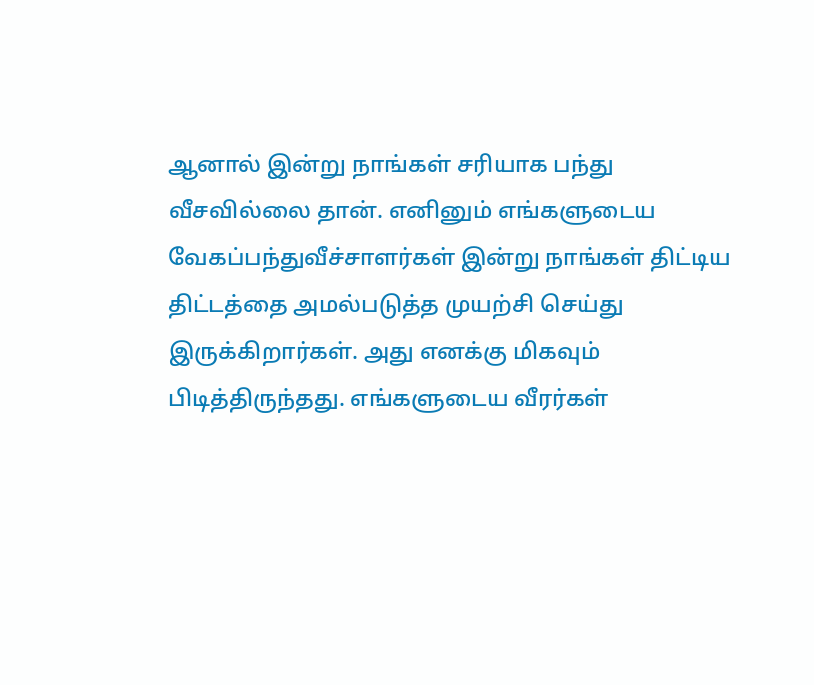ஆனால் இன்று நாங்கள் சரியாக பந்து வீசவில்லை தான். எனினும் எங்களுடைய வேகப்பந்துவீச்சாளர்கள் இன்று நாங்கள் திட்டிய திட்டத்தை அமல்படுத்த முயற்சி செய்து இருக்கிறார்கள். அது எனக்கு மிகவும் பிடித்திருந்தது. எங்களுடைய வீரர்கள்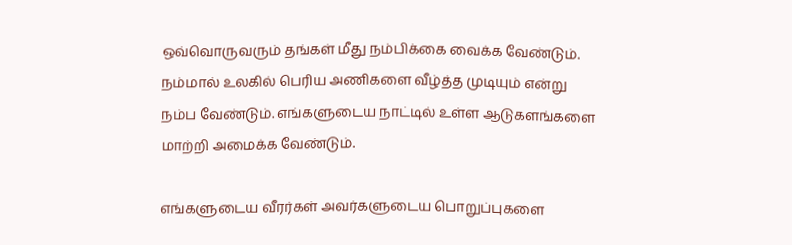ஒவ்வொருவரும் தங்கள் மீது நம்பிக்கை வைக்க வேண்டும். நம்மால் உலகில் பெரிய அணிகளை வீழ்த்த முடியும் என்று நம்ப வேண்டும். எங்களுடைய நாட்டில் உள்ள ஆடுகளங்களை மாற்றி அமைக்க வேண்டும்.

எங்களுடைய வீரர்கள் அவர்களுடைய பொறுப்புகளை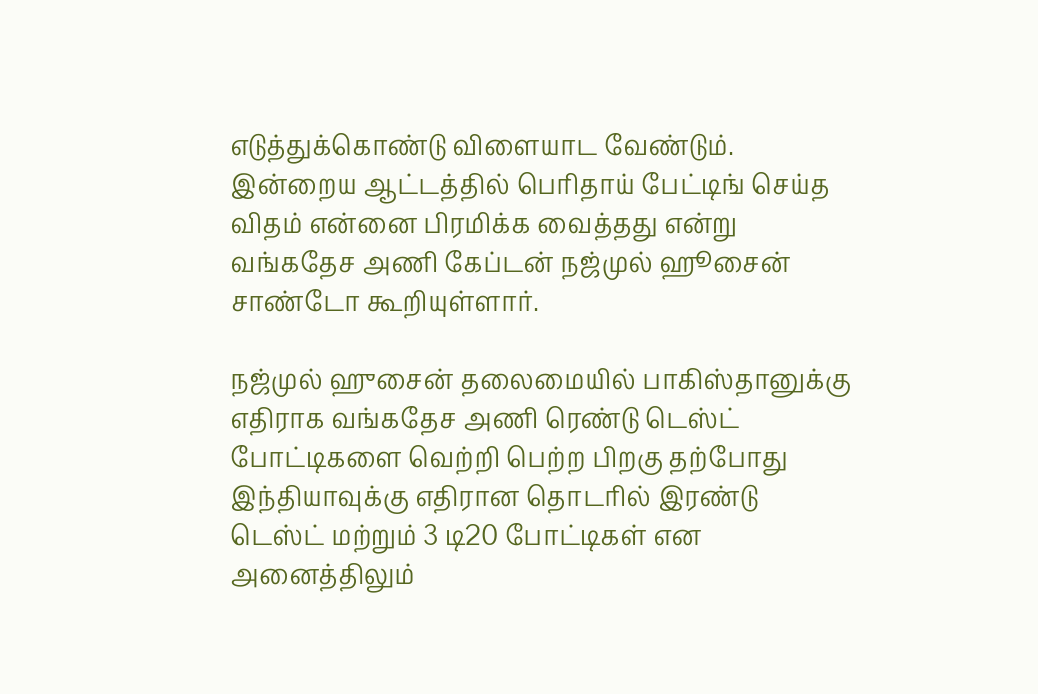எடுத்துக்கொண்டு விளையாட வேண்டும். இன்றைய ஆட்டத்தில் பெரிதாய் பேட்டிங் செய்த விதம் என்னை பிரமிக்க வைத்தது என்று வங்கதேச அணி கேப்டன் நஜ்முல் ஹூசைன் சாண்டோ கூறியுள்ளார்.

நஜ்முல் ஹுசைன் தலைமையில் பாகிஸ்தானுக்கு எதிராக வங்கதேச அணி ரெண்டு டெஸ்ட் போட்டிகளை வெற்றி பெற்ற பிறகு தற்போது இந்தியாவுக்கு எதிரான தொடரில் இரண்டு டெஸ்ட் மற்றும் 3 டி20 போட்டிகள் என அனைத்திலும்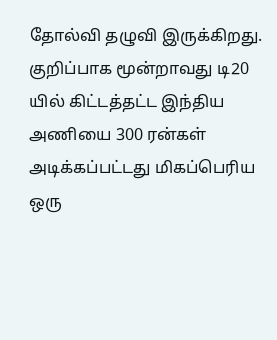தோல்வி தழுவி இருக்கிறது. குறிப்பாக மூன்றாவது டி20 யில் கிட்டத்தட்ட இந்திய அணியை 300 ரன்கள் அடிக்கப்பட்டது மிகப்பெரிய ஒரு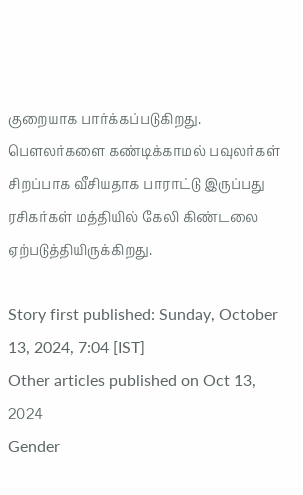குறையாக பார்க்கப்படுகிறது. பௌலர்களை கண்டிக்காமல் பவுலர்கள் சிறப்பாக வீசியதாக பாராட்டு இருப்பது ரசிகர்கள் மத்தியில் கேலி கிண்டலை ஏற்படுத்தியிருக்கிறது.

Story first published: Sunday, October 13, 2024, 7:04 [IST]
Other articles published on Oct 13, 2024
Gender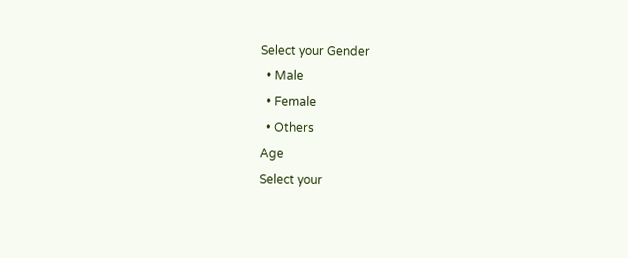Select your Gender
  • Male
  • Female
  • Others
Age
Select your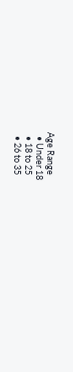Age Range
  • Under 18
  • 18 to 25
  • 26 to 35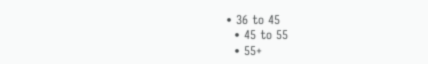• 36 to 45
  • 45 to 55
  • 55+